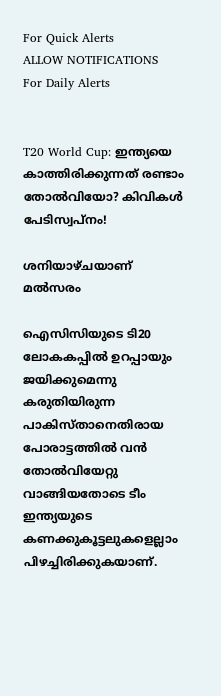For Quick Alerts
ALLOW NOTIFICATIONS
For Daily Alerts


T20 World Cup: ഇന്ത്യയെ കാത്തിരിക്കുന്നത് രണ്ടാം തോല്‍വിയോ? കിവികള്‍ പേടിസ്വപ്നം!

ശനിയാഴ്ചയാണ് മല്‍സരം

ഐസിസിയുടെ ടി20 ലോകകപ്പില്‍ ഉറപ്പായും ജയിക്കുമെന്നു കരുതിയിരുന്ന പാകിസ്താനെതിരായ പോരാട്ടത്തില്‍ വന്‍ തോല്‍വിയേറ്റു വാങ്ങിയതോടെ ടീം ഇന്ത്യയുടെ കണക്കുകൂട്ടലുകളെല്ലാം പിഴച്ചിരിക്കുകയാണ്.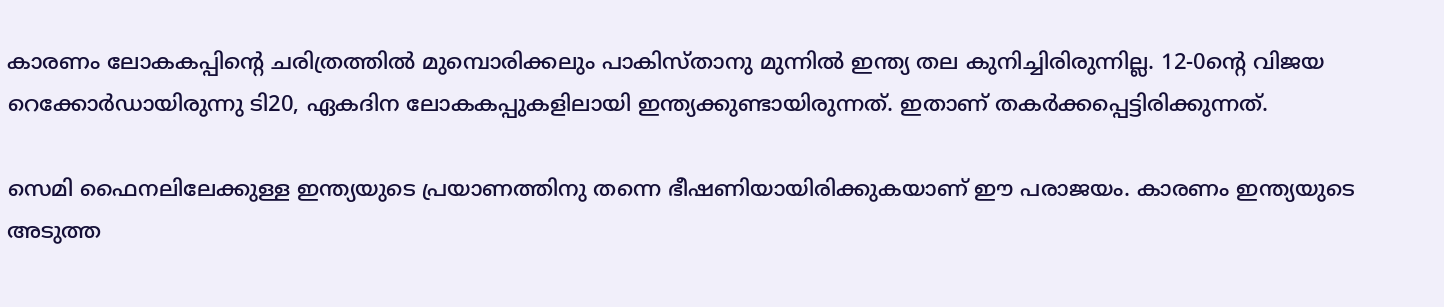കാരണം ലോകകപ്പിന്റെ ചരിത്രത്തില്‍ മുമ്പൊരിക്കലും പാകിസ്താനു മുന്നില്‍ ഇന്ത്യ തല കുനിച്ചിരിരുന്നില്ല. 12-0ന്റെ വിജയ റെക്കോര്‍ഡായിരുന്നു ടി20, ഏകദിന ലോകകപ്പുകളിലായി ഇന്ത്യക്കുണ്ടായിരുന്നത്. ഇതാണ് തകര്‍ക്കപ്പെട്ടിരിക്കുന്നത്.

സെമി ഫൈനലിലേക്കുള്ള ഇന്ത്യയുടെ പ്രയാണത്തിനു തന്നെ ഭീഷണിയായിരിക്കുകയാണ് ഈ പരാജയം. കാരണം ഇന്ത്യയുടെ അടുത്ത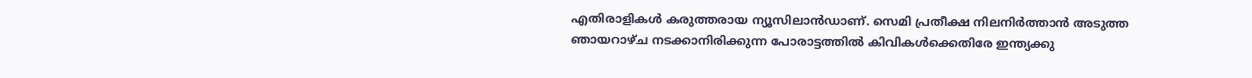എതിരാളികള്‍ കരുത്തരായ ന്യൂസിലാന്‍ഡാണ്. സെമി പ്രതീക്ഷ നിലനിര്‍ത്താന്‍ അടുത്ത ഞായറാഴ്ച നടക്കാനിരിക്കുന്ന പോരാട്ടത്തില്‍ കിവികള്‍ക്കെതിരേ ഇന്ത്യക്കു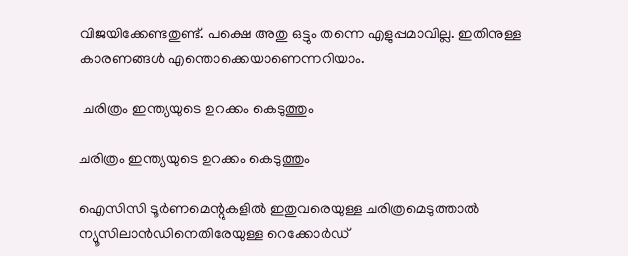വിജയിക്കേണ്ടതുണ്ട്. പക്ഷെ അതു ഒട്ടും തന്നെ എളുപ്പമാവില്ല. ഇതിനുള്ള കാരണങ്ങള്‍ എന്തൊക്കെയാണെന്നറിയാം.

 ചരിത്രം ഇന്ത്യയുടെ ഉറക്കം കെടുത്തും

ചരിത്രം ഇന്ത്യയുടെ ഉറക്കം കെടുത്തും

ഐസിസി ടൂര്‍ണമെന്റുകളില്‍ ഇതുവരെയുള്ള ചരിത്രമെടുത്താല്‍ ന്യൂസിലാന്‍ഡിനെതിരേയുള്ള റെക്കോര്‍ഡ്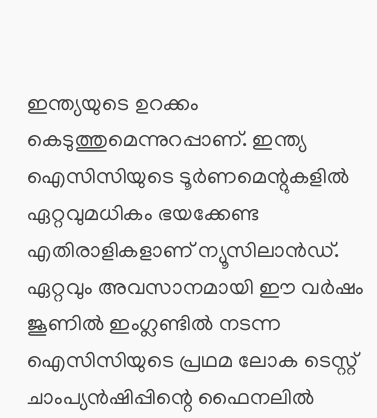ഇന്ത്യയുടെ ഉറക്കം കെടുത്തുമെന്നുറപ്പാണ്. ഇന്ത്യ ഐസിസിയുടെ ടൂര്‍ണമെന്റുകളില്‍ ഏറ്റവുമധികം ഭയക്കേണ്ട എതിരാളികളാണ് ന്യൂസിലാന്‍ഡ്. ഏറ്റവും അവസാനമായി ഈ വര്‍ഷം ജൂണില്‍ ഇംഗ്ലണ്ടില്‍ നടന്ന ഐസിസിയുടെ പ്രഥമ ലോക ടെസ്റ്റ് ചാംപ്യന്‍ഷിപ്പിന്റെ ഫൈനലില്‍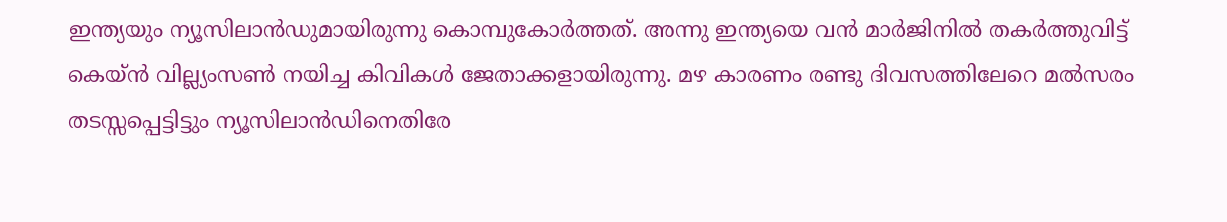ഇന്ത്യയും ന്യൂസിലാന്‍ഡുമായിരുന്നു കൊമ്പുകോര്‍ത്തത്. അന്നു ഇന്ത്യയെ വന്‍ മാര്‍ജിനില്‍ തകര്‍ത്തുവിട്ട് കെയ്ന്‍ വില്ല്യംസണ്‍ നയിച്ച കിവികള്‍ ജേതാക്കളായിരുന്നു. മഴ കാരണം രണ്ടു ദിവസത്തിലേറെ മല്‍സരം തടസ്സപ്പെട്ടിട്ടും ന്യൂസിലാന്‍ഡിനെതിരേ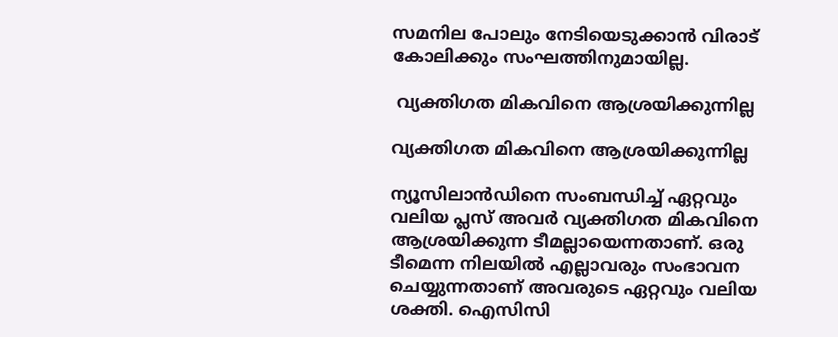സമനില പോലും നേടിയെടുക്കാന്‍ വിരാട് കോലിക്കും സംഘത്തിനുമായില്ല.

 വ്യക്തിഗത മികവിനെ ആശ്രയിക്കുന്നില്ല

വ്യക്തിഗത മികവിനെ ആശ്രയിക്കുന്നില്ല

ന്യൂസിലാന്‍ഡിനെ സംബന്ധിച്ച് ഏറ്റവും വലിയ പ്ലസ് അവര്‍ വ്യക്തിഗത മികവിനെ ആശ്രയിക്കുന്ന ടീമല്ലായെന്നതാണ്. ഒരു ടീമെന്ന നിലയില്‍ എല്ലാവരും സംഭാവന ചെയ്യുന്നതാണ് അവരുടെ ഏറ്റവും വലിയ ശക്തി. ഐസിസി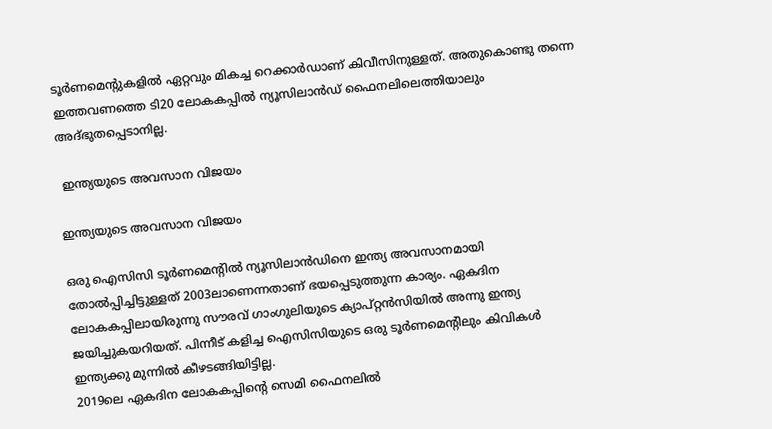ടൂര്‍ണമെന്റുകളില്‍ ഏറ്റവും മികച്ച റെക്കാര്‍ഡാണ് കിവീസിനുള്ളത്. അതുകൊണ്ടു തന്നെ ഇത്തവണത്തെ ടി20 ലോകകപ്പില്‍ ന്യൂസിലാന്‍ഡ് ഫൈനലിലെത്തിയാലും അദ്ഭുതപ്പെടാനില്ല.

 ഇന്ത്യയുടെ അവസാന വിജയം

ഇന്ത്യയുടെ അവസാന വിജയം

ഒരു ഐസിസി ടൂര്‍ണമെന്റില്‍ ന്യൂസിലാന്‍ഡിനെ ഇന്ത്യ അവസാനമായി തോല്‍പ്പിച്ചിട്ടുള്ളത് 2003ലാണെന്നതാണ് ഭയപ്പെടുത്തുന്ന കാര്യം. ഏകദിന ലോകകപ്പിലായിരുന്നു സൗരവ് ഗാംഗുലിയുടെ ക്യാപ്റ്റന്‍സിയില്‍ അന്നു ഇന്ത്യ ജയിച്ചുകയറിയത്. പിന്നീട് കളിച്ച ഐസിസിയുടെ ഒരു ടൂര്‍ണമെന്റിലും കിവികള്‍ ഇന്ത്യക്കു മുന്നില്‍ കീഴടങ്ങിയിട്ടില്ല.
2019ലെ ഏകദിന ലോകകപ്പിന്റെ സെമി ഫൈനലില്‍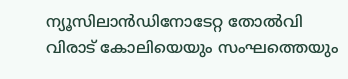ന്യൂസിലാന്‍ഡിനോടേറ്റ തോല്‍വി വിരാട് കോലിയെയും സംഘത്തെയും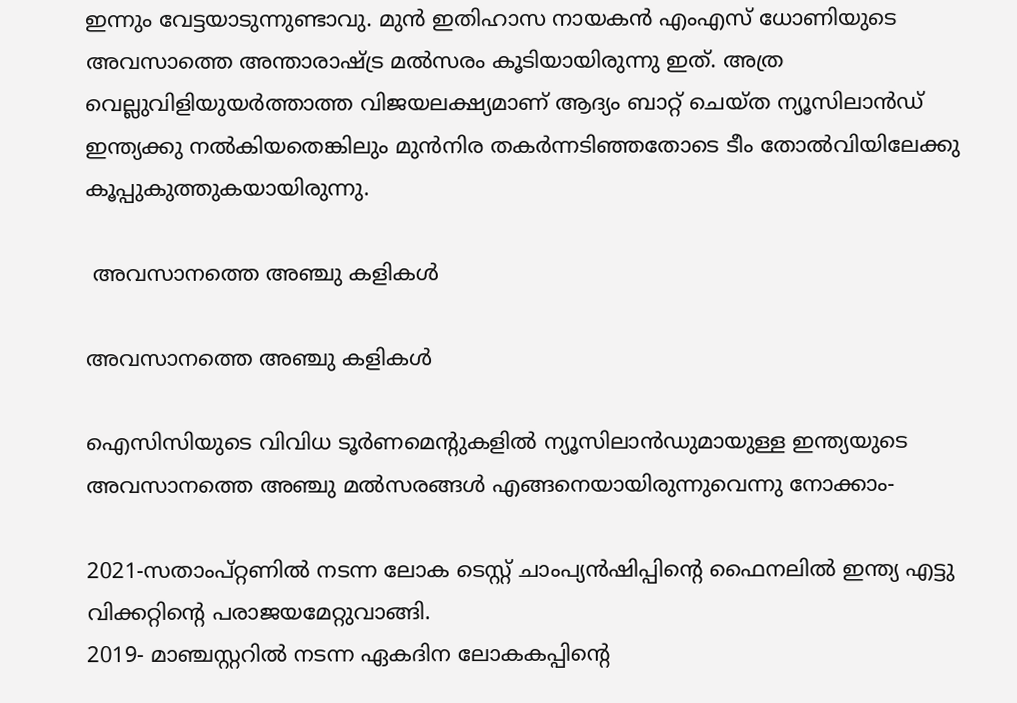ഇന്നും വേട്ടയാടുന്നുണ്ടാവു. മുന്‍ ഇതിഹാസ നായകന്‍ എംഎസ് ധോണിയുടെ അവസാത്തെ അന്താരാഷ്ട്ര മല്‍സരം കൂടിയായിരുന്നു ഇത്. അത്ര വെല്ലുവിളിയുയര്‍ത്താത്ത വിജയലക്ഷ്യമാണ് ആദ്യം ബാറ്റ് ചെയ്ത ന്യൂസിലാന്‍ഡ് ഇന്ത്യക്കു നല്‍കിയതെങ്കിലും മുന്‍നിര തകര്‍ന്നടിഞ്ഞതോടെ ടീം തോല്‍വിയിലേക്കു കൂപ്പുകുത്തുകയായിരുന്നു.

 അവസാനത്തെ അഞ്ചു കളികള്‍

അവസാനത്തെ അഞ്ചു കളികള്‍

ഐസിസിയുടെ വിവിധ ടൂര്‍ണമെന്റുകളില്‍ ന്യൂസിലാന്‍ഡുമായുള്ള ഇന്ത്യയുടെ അവസാനത്തെ അഞ്ചു മല്‍സരങ്ങള്‍ എങ്ങനെയായിരുന്നുവെന്നു നോക്കാം-

2021-സതാംപ്റ്റണില്‍ നടന്ന ലോക ടെസ്റ്റ് ചാംപ്യന്‍ഷിപ്പിന്റെ ഫൈനലില്‍ ഇന്ത്യ എട്ടു വിക്കറ്റിന്റെ പരാജയമേറ്റുവാങ്ങി.
2019- മാഞ്ചസ്റ്ററില്‍ നടന്ന ഏകദിന ലോകകപ്പിന്റെ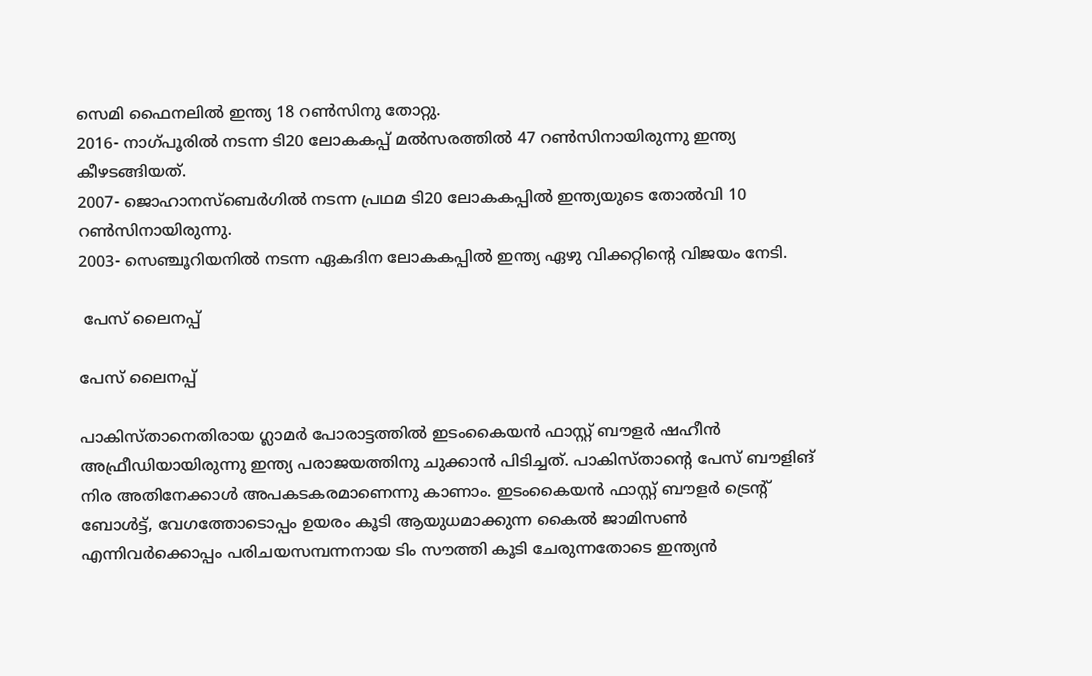സെമി ഫൈനലില്‍ ഇന്ത്യ 18 റണ്‍സിനു തോറ്റു.
2016- നാഗ്പൂരില്‍ നടന്ന ടി20 ലോകകപ്പ് മല്‍സരത്തില്‍ 47 റണ്‍സിനായിരുന്നു ഇന്ത്യ കീഴടങ്ങിയത്.
2007- ജൊഹാനസ്‌ബെര്‍ഗില്‍ നടന്ന പ്രഥമ ടി20 ലോകകപ്പില്‍ ഇന്ത്യയുടെ തോല്‍വി 10 റണ്‍സിനായിരുന്നു.
2003- സെഞ്ചൂറിയനില്‍ നടന്ന ഏകദിന ലോകകപ്പില്‍ ഇന്ത്യ ഏഴു വിക്കറ്റിന്റെ വിജയം നേടി.

 പേസ് ലൈനപ്പ്

പേസ് ലൈനപ്പ്

പാകിസ്താനെതിരായ ഗ്ലാമര്‍ പോരാട്ടത്തില്‍ ഇടംകൈയന്‍ ഫാസ്റ്റ് ബൗളര്‍ ഷഹീന്‍ അഫ്രീഡിയായിരുന്നു ഇന്ത്യ പരാജയത്തിനു ചുക്കാന്‍ പിടിച്ചത്. പാകിസ്താന്റെ പേസ് ബൗളിങ് നിര അതിനേക്കാള്‍ അപകടകരമാണെന്നു കാണാം. ഇടംകൈയന്‍ ഫാസ്റ്റ് ബൗളര്‍ ട്രെന്റ് ബോള്‍ട്ട്, വേഗത്തോടൊപ്പം ഉയരം കൂടി ആയുധമാക്കുന്ന കൈല്‍ ജാമിസണ്‍ എന്നിവര്‍ക്കൊപ്പം പരിചയസമ്പന്നനായ ടിം സൗത്തി കൂടി ചേരുന്നതോടെ ഇന്ത്യന്‍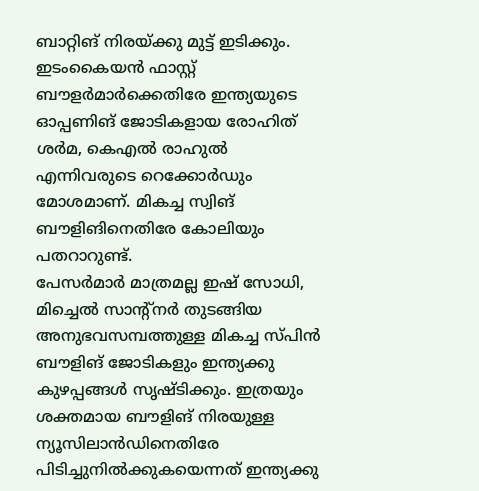ബാറ്റിങ് നിരയ്ക്കു മുട്ട് ഇടിക്കും. ഇടംകൈയന്‍ ഫാസ്റ്റ് ബൗളര്‍മാര്‍ക്കെതിരേ ഇന്ത്യയുടെ ഓപ്പണിങ് ജോടികളായ രോഹിത് ശര്‍മ, കെഎല്‍ രാഹുല്‍ എന്നിവരുടെ റെക്കോര്‍ഡും മോശമാണ്. മികച്ച സ്വിങ് ബൗളിങിനെതിരേ കോലിയും പതറാറുണ്ട്.
പേസര്‍മാര്‍ മാത്രമല്ല ഇഷ് സോധി, മിച്ചെല്‍ സാന്റ്‌നര്‍ തുടങ്ങിയ അനുഭവസമ്പത്തുള്ള മികച്ച സ്പിന്‍ ബൗളിങ് ജോടികളും ഇന്ത്യക്കു കുഴപ്പങ്ങള്‍ സൃഷ്ടിക്കും. ഇത്രയും ശക്തമായ ബൗളിങ് നിരയുള്ള ന്യൂസിലാന്‍ഡിനെതിരേ പിടിച്ചുനില്‍ക്കുകയെന്നത് ഇന്ത്യക്കു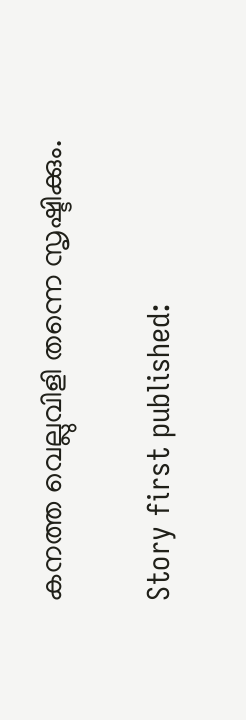കനത്ത വെല്ലുവിളി തന്നെ സൃഷ്ടിക്കും.

Story first published: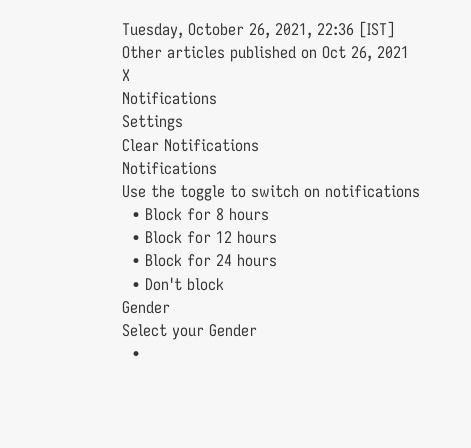Tuesday, October 26, 2021, 22:36 [IST]
Other articles published on Oct 26, 2021
X
Notifications
Settings
Clear Notifications
Notifications
Use the toggle to switch on notifications
  • Block for 8 hours
  • Block for 12 hours
  • Block for 24 hours
  • Don't block
Gender
Select your Gender
  •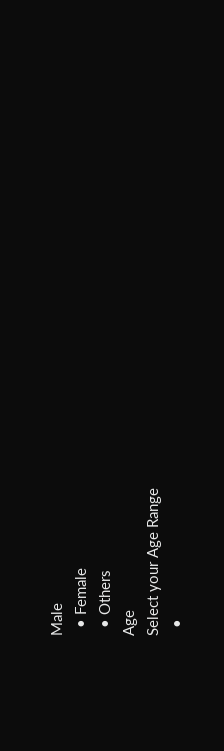Male
  • Female
  • Others
Age
Select your Age Range
  •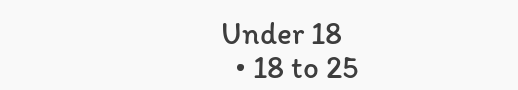Under 18
  • 18 to 25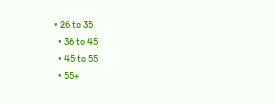• 26 to 35
  • 36 to 45
  • 45 to 55
  • 55+